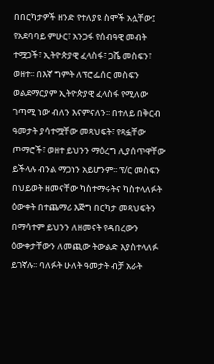በበርካታዎች ዘንድ የተለያዩ ስሞች አሏቸው፤ የአደባባይ ምሁር፣ አንጋፋ የሰብዓዊ መብት ተሟጋች፣ ኢትዮጵያዊ ፈላስፋ፣ ጋሼ መስፍን፣ ወዘተ፡፡ በእኛ ግምት ለፕሮፌሰር መስፍን ወልደማርያም ኢትዮጵያዊ ፈላስፋ የሚለው ገጣሚ ነው ብለን እናምናለን፡፡ በተለይ በቅርብ ዓመታት ያሳተሟቸው መጻህፍት፣ የጻፏቸው ጦማሮች፣ ወዘተ ይህንን ማዕረግ ሊያሰጥዋቸው ይችላሉ ብንል ማጋነን አይሆንም፡፡ ፕ/ር መስፍን በህይወት ዘመናቸው ካስተማሩትና ካስተላለፉት ዕውቀት በተጨማሪ እጅግ በርካታ መጻህፍትን በማሳተም ይህንን ለዘመናት የዳበረውን ዕውቀታቸውን ለመጪው ትውልድ እያስተላለፉ ይገኛሉ፡፡ ባለፉት ሁለት ዓመታት ብቻ አራት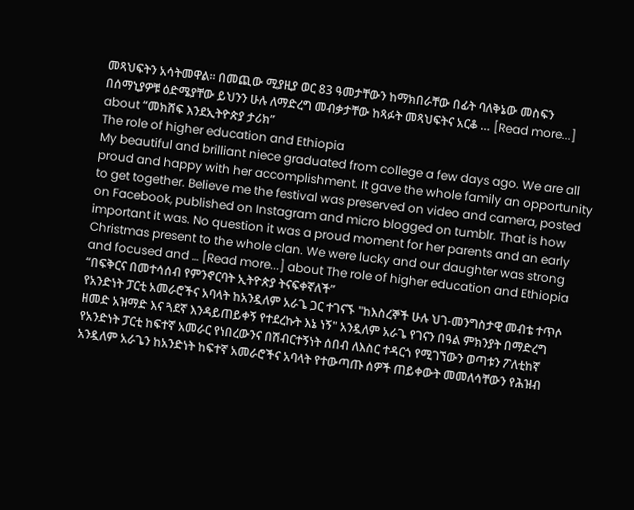መጻህፍትን አሳትመዋል፡፡ በመጪው ሚያዚያ ወር 83 ዓመታቸውን ከማክበራቸው በፊት ባለቅኔው መስፍን በሰማኒያዎቹ ዕድሜያቸው ይህንን ሁሉ ለማድረግ መብቃታቸው ከጻፉት መጻህፍትና አርቆ … [Read more...] about “መክሸፍ እንደኢትዮጵያ ታሪክ”
The role of higher education and Ethiopia
My beautiful and brilliant niece graduated from college a few days ago. We are all proud and happy with her accomplishment. It gave the whole family an opportunity to get together. Believe me the festival was preserved on video and camera, posted on Facebook, published on Instagram and micro blogged on tumblr. That is how important it was. No question it was a proud moment for her parents and an early Christmas present to the whole clan. We were lucky and our daughter was strong and focused and … [Read more...] about The role of higher education and Ethiopia
“በፍቅርና በመተሳሰብ የምንኖርባት ኢትዮጵያ ትናፍቀኛለች”
የአንድነት ፓርቲ አመራሮችና አባላት ከአንዷለም አራጌ ጋር ተገናኙ "ከእስረኞች ሁሉ ህገ-መንግስታዊ መብቴ ተጥሶ ዘመድ አዝማድ እና ጓደኛ እንዳይጠይቀኝ የተደረኩት እኔ ነኝ" አንዷለም አራጌ የገናን በዓል ምክንያት በማድረግ የአንድነት ፓርቲ ከፍተኛ አመራር የነበረውንና በሽብርተኝነት ሰበብ ለእስር ተዳርጎ የሚገኘውን ወጣቱን ፖለቲከኛ አንዷለም አራጌን ከአንድነት ከፍተኛ አመራሮችና አባላት የተውጣጡ ሰዎች ጠይቀውት መመለሳቸውን የሕዝብ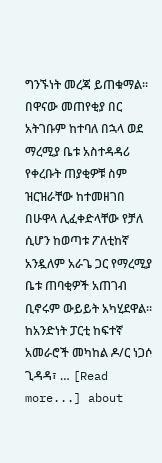ግንኙነት መረጃ ይጠቁማል፡፡ በዋናው መጠየቂያ በር አትገቡም ከተባለ በኋላ ወደ ማረሚያ ቤቱ አስተዳዳሪ የቀረቡት ጠያቂዎቹ ስም ዝርዝራቸው ከተመዘገበ በሁዋላ ሊፈቀድላቸው የቻለ ሲሆን ከወጣቱ ፖለቲከኛ አንዷለም አራጌ ጋር የማረሚያ ቤቱ ጠባቂዎች አጠገብ ቢኖሩም ውይይት አካሂደዋል፡፡ ከአንድነት ፓርቲ ከፍተኛ አመራሮች መካከል ዶ/ር ነጋሶ ጊዳዳ፣ … [Read more...] about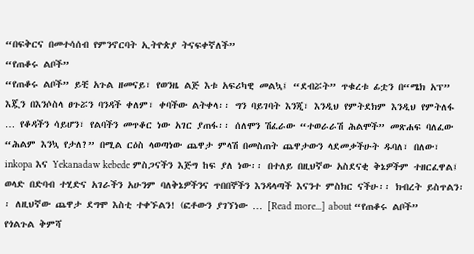“በፍቅርና በመተሳሰብ የምንኖርባት ኢትዮጵያ ትናፍቀኛለች”
“የጠቆሩ ልቦች”
“የጠቆሩ ልቦች” ይቺ አጉል ዘመናይ፣ የወንዜ ልጅ እቱ አፍሪካዊ መልኳ፤ “ደብሯት” ጥቁረቱ ፊቷን በ“ሜክ አፕ” እጇን በእንሶስላ ፀጉሯን ባንዳች ቀለም፣ ቀባችው ልትቀላ፡፡ ግን ባይገባት እንጂ፣ እንዲህ የምትደክም እንዲህ የምትለፋ … የቆዳችን ሳይሆን፣ የልባችን መጥቆር ነው አገር ያጠፋ፡፡ ሰለሞን ሽፈራው “ተወራራሽ ሕልሞች” መጽሐፍ ባለፈው “ሕልም እንኳ የታለ?” በሚል ርዕስ ላወጣነው ጨዋታ ምላሽ በመስጠት ጨዋታውን ላደመቃችሁት ዱባለ፣ በለው፣ inkopa እና Yekanadaw kebede ምስጋናችን እጅግ ከፍ ያለ ነው፡፡ በተለይ በዚህኛው አስደናቂ ቅኔዎችም ተዘርፈዋል፤ ወላድ በድባብ ተሂድና አገራችን አሁንም ባለቅኔዎችንና ጥበበኞችን እንዳላጣች እናንተ ምስክር ናችሁ፡፡ ክብረት ይስጥልን፡፡ ለዚህኛው ጨዋታ ደግሞ እስቲ ተቀኙልን! (ፎቶውን ያገኘነው … [Read more...] about “የጠቆሩ ልቦች”
የጎልጉል ቅምሻ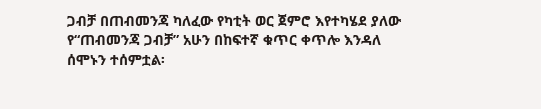ጋብቻ በጠብመንጃ ካለፈው የካቲት ወር ጀምሮ እየተካሄደ ያለው የ“ጠብመንጃ ጋብቻ” አሁን በከፍተኛ ቁጥር ቀጥሎ እንዳለ ሰሞኑን ተሰምቷል፡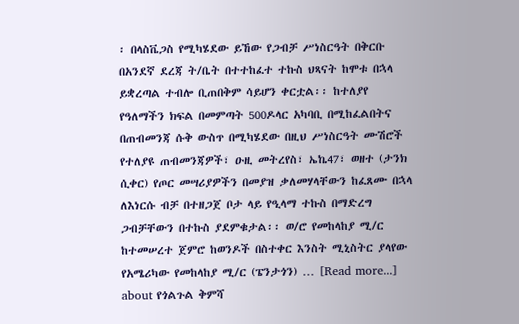፡ በላስቬጋስ የሚካሄደው ይኸው የጋብቻ ሥነስርዓት በቅርቡ በአንደኛ ደረጃ ት/ቤት በተተከፈተ ተኩስ ህጻናት ከሞቱ በኋላ ይቋረጣል ተብሎ ቢጠበቅም ሳይሆን ቀርቷል፡፡ ከተለያየ የዓለማችን ክፍል በመምጣት 500ዶላር አካባቢ በሚከፈልበትና በጠብመንጃ ሱቅ ውስጥ በሚካሄደው በዚህ ሥነስርዓት ሙሽሮች የተለያዩ ጠብመንጃዎች፣ ዑዚ መትረየስ፣ ኤኬ47፣ ወዘተ (ታንክ ሲቀር) የጦር መሣሪያዎችን በመያዝ ቃለመሃላቸውን ከፈጸሙ በኋላ ለእነርሱ ብቻ በተዘጋጀ ቦታ ላይ የዒላማ ተኩስ በማድረግ ጋብቻቸውን በተኩስ ያደምቁታል፡፡ ወ/ሮ የመከላከያ ሚ/ር ከተመሠረተ ጀምሮ ከወንዶች በስተቀር እንስት ሚኒስትር ያላየው የአሜሪካው የመከላከያ ሚ/ር (ፔንታጎን) … [Read more...] about የጎልጉል ቅምሻ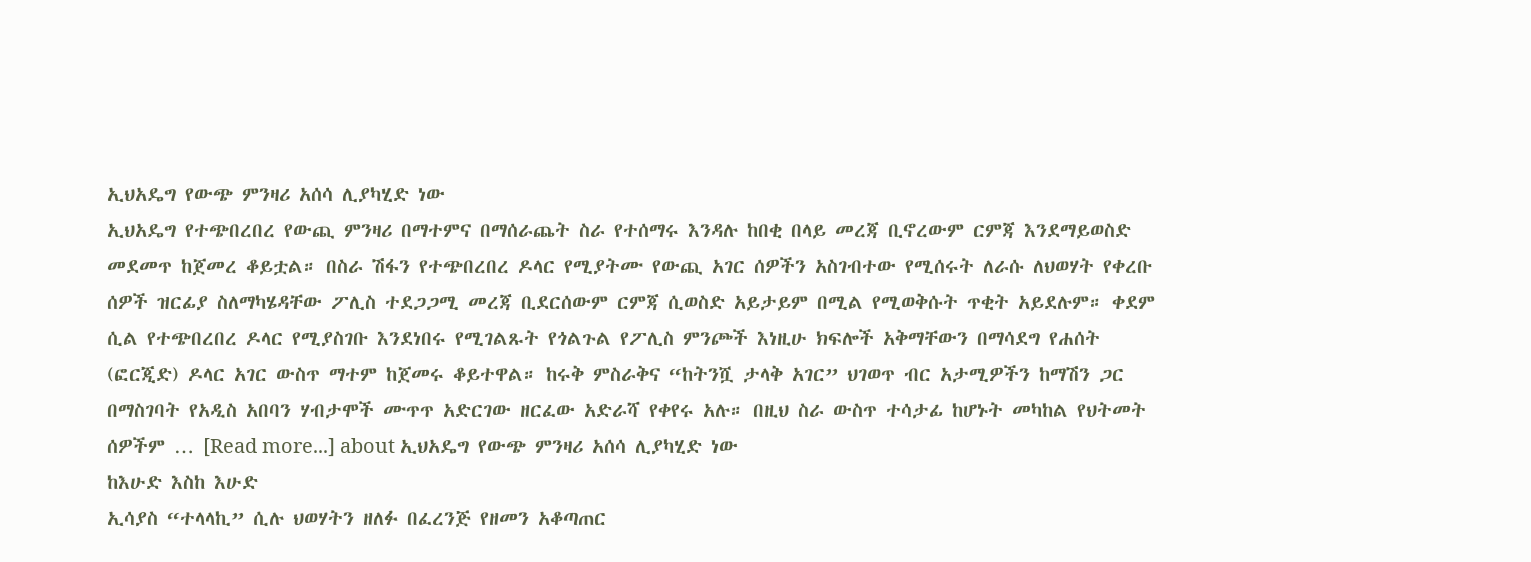ኢህአዴግ የውጭ ምንዛሪ አሰሳ ሊያካሂድ ነው
ኢህአዴግ የተጭበረበረ የውጪ ምንዛሪ በማተምና በማሰራጨት ስራ የተሰማሩ እንዳሉ ከበቂ በላይ መረጃ ቢኖረውም ርምጃ እንደማይወስድ መደመጥ ከጀመረ ቆይቷል። በስራ ሽፋን የተጭበረበረ ዶላር የሚያትሙ የውጪ አገር ሰዎችን አስገብተው የሚሰሩት ለራሱ ለህወሃት የቀረቡ ሰዎች ዝርፊያ ስለማካሄዳቸው ፖሊስ ተደጋጋሚ መረጃ ቢደርሰውም ርምጃ ሲወስድ አይታይም በሚል የሚወቅሱት ጥቂት አይደሉም። ቀደም ሲል የተጭበረበረ ዶላር የሚያስገቡ እንደነበሩ የሚገልጹት የጎልጉል የፖሊስ ምንጮች እነዚሁ ክፍሎች አቅማቸውን በማሳደግ የሐሰት (ፎርጂድ) ዶላር አገር ውስጥ ማተም ከጀመሩ ቆይተዋል። ከሩቅ ምስራቅና “ከትንሿ ታላቅ አገር” ህገወጥ ብር አታሚዎችን ከማሽን ጋር በማስገባት የአዲስ አበባን ሃብታሞች ሙጥጥ አድርገው ዘርፈው አድራሻ የቀየሩ አሉ። በዚህ ስራ ውስጥ ተሳታፊ ከሆኑት መካከል የህትመት ሰዎችም … [Read more...] about ኢህአዴግ የውጭ ምንዛሪ አሰሳ ሊያካሂድ ነው
ከእሁድ እስከ እሁድ
ኢሳያስ “ተላላኪ” ሲሉ ህወሃትን ዘለፉ በፈረንጅ የዘመን አቆጣጠር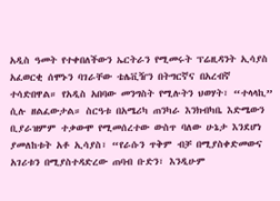አዲስ ዓመት የተቀበለችውን ኤርትራን የሚመሩት ፕሬዚዳንት ኢሳያስ አፈወርቂ ሰሞኑን ባገራቸው ቴሌቪዥን በትግርኛና በአረብኛ ተሳድበዋል። የአዲስ አበባው መንግስት የሚሉትን ህወሃት፣ “ተላላኪ” ሲሉ ዘልፈውታል። ስርዓቱ በአሜሪካ ጠንካራ እንክብካቤ እድሜውን ቢያራዝምም ተቃውሞ የሚመሰረተው ውስጥ ባለው ሁኔታ እንደሆነ ያመለከቱት አቶ ኢሳያስ፣ “የራሱን ጥቅም ብቻ በሚያስቀድመውና አገሪቱን በሚያስተዳድረው ጠባብ ቡድን፣ እንዲሁም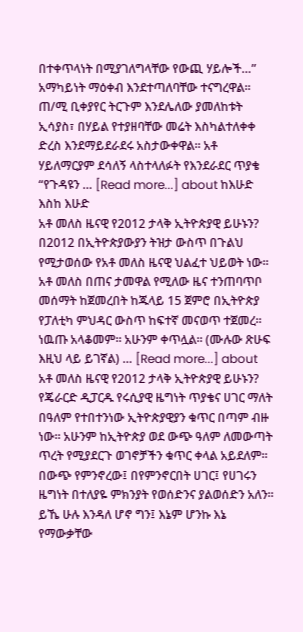በተቀጥላነት በሚያገለግላቸው የውጪ ሃይሎች…” አማካይነት ማዕቀብ እንደተጣለባቸው ተናግረዋል። ጠ/ሚ ቢቀያየር ትርጉም እንደሌለው ያመለከቱት ኢሳያስ፣ በሃይል የተያዘባቸው መሬት እስካልተለቀቀ ድረስ እንደማይደራደሩ አስታውቀዋል። አቶ ሃይለማርያም ደሳለኝ ላስተላለፉት የእንደራደር ጥያቄ “የጉዳዩን … [Read more...] about ከእሁድ እስከ እሁድ
አቶ መለስ ዜናዊ የ2012 ታላቅ ኢትዮጵያዊ ይሁኑን?
በ2012 በኢትዮጵያውያን ትዝታ ውስጥ በጉልህ የሚታወሰው የአቶ መለስ ዜናዊ ህልፈተ ህይወት ነው። አቶ መለስ በጠና ታመዋል የሚለው ዜና ተንጠባጥቦ መሰማት ከጀመረበት ከጁላይ 15 ጀምሮ በኢትዮጵያ የፓለቲካ ምህዳር ውስጥ ከፍተኛ መናወጥ ተጀመረ። ነዉጡ አላቆመም። አሁንም ቀጥሏል። (ሙሉው ጽሁፍ እዚህ ላይ ይገኛል) … [Read more...] about አቶ መለስ ዜናዊ የ2012 ታላቅ ኢትዮጵያዊ ይሁኑን?
የጄራርድ ዲፓርዱ የሩሲያዊ ዜግነት ጥያቄና ሀገር ማለት
በዓለም የተበተንነው ኢትዮጵያዊያን ቁጥር በጣም ብዙ ነው። አሁንም ከኢትዮጵያ ወደ ውጭ ዓለም ለመውጣት ጥረት የሚያደርጉ ወገኖቻችን ቁጥር ቀላል አይደለም። በውጭ የምንኖረው፤ በየምንኖርበት ሀገር፤ የሀገሩን ዜግነት በተለያዬ ምክንያት የወሰድንና ያልወሰድን አለን። ይኼ ሁሉ እንዳለ ሆኖ ግን፤ እኔም ሆንኩ እኔ የማውቃቸው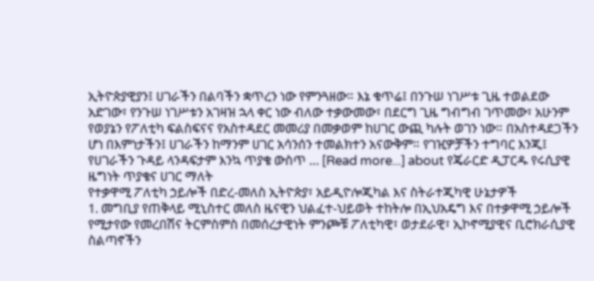ኢትዮጵያዊያን፤ ሀገራችን በልባችን ቋጥረን ነው የምንጓዘው። እኔ ቁጥሬ፤ በንጉሠ ነገሥቱ ጊዜ ተወልደው አድገው፣ የንጉሠ ነገሥቱን አገዛዝ ኋላ ቀር ነው ብለው ተቃውመው፣ በደርግ ጊዜ ግብግብ ገጥመው፣ አሁንም የወያኔን የፖለቲካ ፍልስፍናና የአስተዳደር መመሪያ በመቃወም ከሀገር ውጪ ካሉት ወገን ነው። በአስተዳደጋችን ሆነ በእምነታችን፤ ሀገራችን ከማንም ሀገር አሳንሰን ተመልክተን አናውቅም። የገዢዎቻችን ተግባር እንጂ፤ የሀገራችን ጉዳይ ላንዳፍታም እንኳ ጥያቄ ውስጥ … [Read more...] about የጄራርድ ዲፓርዱ የሩሲያዊ ዜግነት ጥያቄና ሀገር ማለት
የተቃዋሚ ፖለቲካ ኃይሎች በድረ-መለስ ኢትዮጵያ፣ አይዲዮሎጂካል እና ስትራተጂካዊ ሁኔታዎች
1. መግቢያ የጠቅላይ ሚኒስተር መለስ ዜናዊን ህልፈተ-ህይወት ተከትሎ በኢህአዴግ እና በተቃዋሚ ኃይሎች የሚታየው የመረበሽና ትርምስምስ በመሰረታዊነት ምንጮቹ ፖለቲካዊ፣ ወታደራዊ፣ ኢኮኖሚያዊና ቢሮክራሲያዊ ስልጣኖችን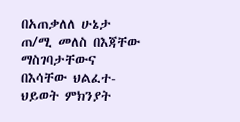በአጠቃለለ ሁኔታ ጠ/ሚ መለስ በእጃቸው ማስገባታቸውና በእሳቸው ህልፈተ-ህይወት ምክንያት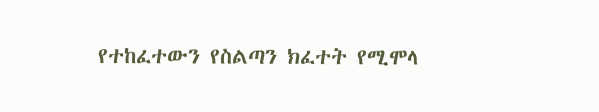የተከፈተውን የስልጣን ክፈተት የሚሞላ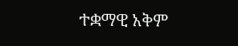ተቋማዊ አቅም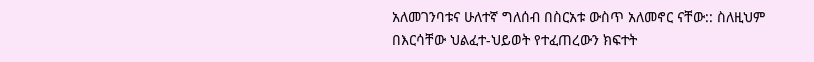አለመገንባቱና ሁለተኛ ግለሰብ በስርአቱ ውስጥ አለመኖር ናቸው:: ስለዚህም በእርሳቸው ህልፈተ-ህይወት የተፈጠረውን ክፍተት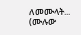ለመሙላት... (ሙሉው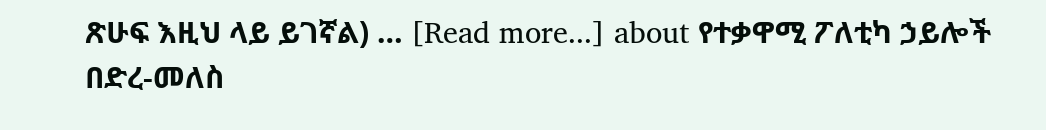ጽሁፍ እዚህ ላይ ይገኛል) … [Read more...] about የተቃዋሚ ፖለቲካ ኃይሎች በድረ-መለስ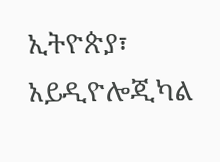ኢትዮጵያ፣ አይዲዮሎጂካል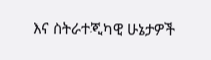እና ስትራተጂካዊ ሁኔታዎች